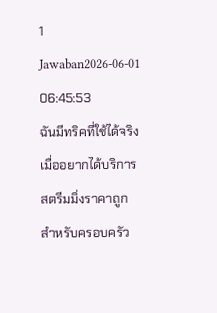1 Jawaban2026-06-01 06:45:53
ฉันมีทริคที่ใช้ได้จริงเมื่ออยากได้บริการสตรีมมิ่งราคาถูกสำหรับครอบครัว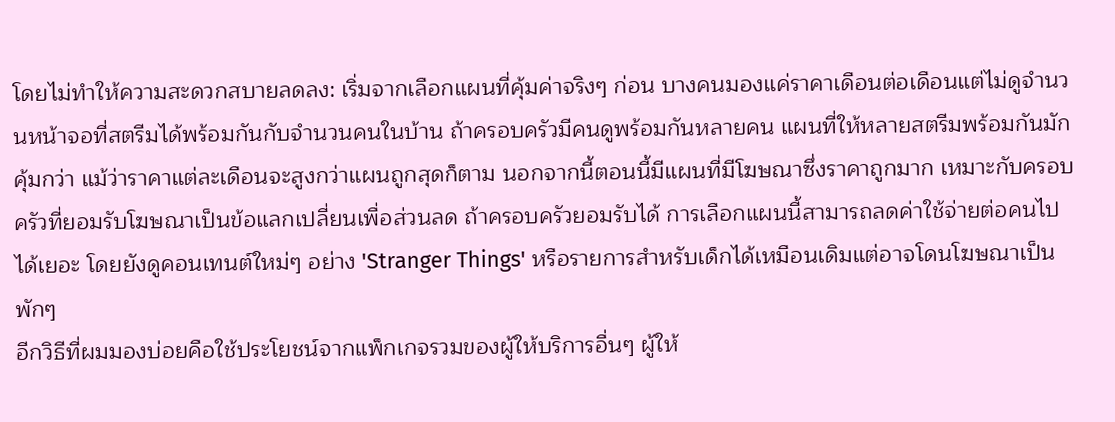โดยไม่ทำให้ความสะดวกสบายลดลง: เริ่มจากเลือกแผนที่คุ้มค่าจริงๆ ก่อน บางคนมองแค่ราคาเดือนต่อเดือนแต่ไม่ดูจำนวนหน้าจอที่สตรีมได้พร้อมกันกับจำนวนคนในบ้าน ถ้าครอบครัวมีคนดูพร้อมกันหลายคน แผนที่ให้หลายสตรีมพร้อมกันมักคุ้มกว่า แม้ว่าราคาแต่ละเดือนจะสูงกว่าแผนถูกสุดก็ตาม นอกจากนี้ตอนนี้มีแผนที่มีโฆษณาซึ่งราคาถูกมาก เหมาะกับครอบครัวที่ยอมรับโฆษณาเป็นข้อแลกเปลี่ยนเพื่อส่วนลด ถ้าครอบครัวยอมรับได้ การเลือกแผนนี้สามารถลดค่าใช้จ่ายต่อคนไปได้เยอะ โดยยังดูคอนเทนต์ใหม่ๆ อย่าง 'Stranger Things' หรือรายการสำหรับเด็กได้เหมือนเดิมแต่อาจโดนโฆษณาเป็นพักๆ
อีกวิธีที่ผมมองบ่อยคือใช้ประโยชน์จากแพ็กเกจรวมของผู้ให้บริการอื่นๆ ผู้ให้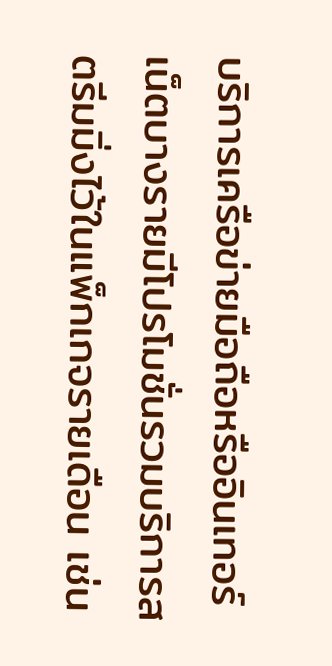บริการเครือข่ายมือถือหรืออินเทอร์เน็ตบางรายมีโปรโมชั่นรวมบริการสตรีมมิ่งไว้ในแพ็กเกจรายเดือน เช่น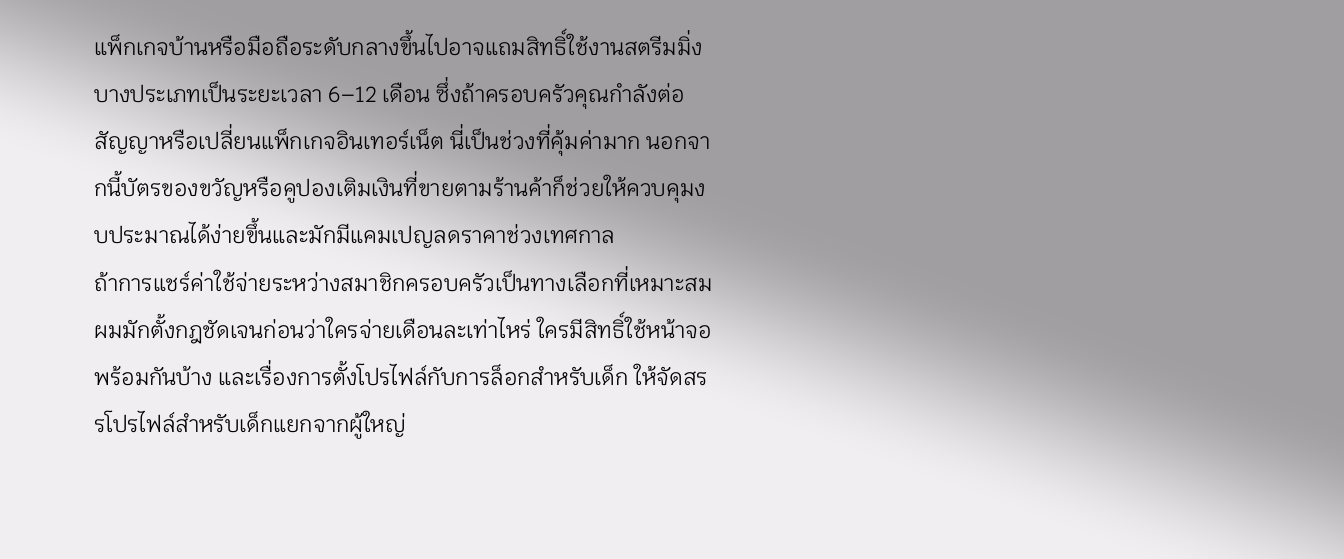แพ็กเกจบ้านหรือมือถือระดับกลางขึ้นไปอาจแถมสิทธิ์ใช้งานสตรีมมิ่งบางประเภทเป็นระยะเวลา 6–12 เดือน ซึ่งถ้าครอบครัวคุณกำลังต่อสัญญาหรือเปลี่ยนแพ็กเกจอินเทอร์เน็ต นี่เป็นช่วงที่คุ้มค่ามาก นอกจากนี้บัตรของขวัญหรือคูปองเติมเงินที่ขายตามร้านค้าก็ช่วยให้ควบคุมงบประมาณได้ง่ายขึ้นและมักมีแคมเปญลดราคาช่วงเทศกาล
ถ้าการแชร์ค่าใช้จ่ายระหว่างสมาชิกครอบครัวเป็นทางเลือกที่เหมาะสม ผมมักตั้งกฎชัดเจนก่อนว่าใครจ่ายเดือนละเท่าไหร่ ใครมีสิทธิ์ใช้หน้าจอพร้อมกันบ้าง และเรื่องการตั้งโปรไฟล์กับการล็อกสำหรับเด็ก ให้จัดสรรโปรไฟล์สำหรับเด็กแยกจากผู้ใหญ่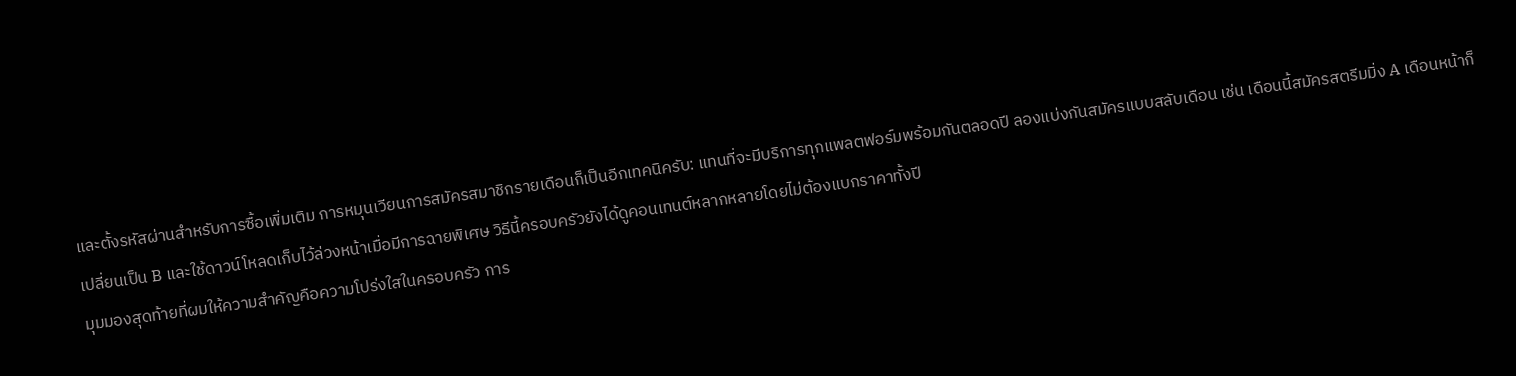และตั้งรหัสผ่านสำหรับการซื้อเพิ่มเติม การหมุนเวียนการสมัครสมาชิกรายเดือนก็เป็นอีกเทคนิครับ: แทนที่จะมีบริการทุกแพลตฟอร์มพร้อมกันตลอดปี ลองแบ่งกันสมัครแบบสลับเดือน เช่น เดือนนี้สมัครสตรีมมิ่ง A เดือนหน้าก็เปลี่ยนเป็น B และใช้ดาวน์โหลดเก็บไว้ล่วงหน้าเมื่อมีการฉายพิเศษ วิธีนี้ครอบครัวยังได้ดูคอนเทนต์หลากหลายโดยไม่ต้องแบกราคาทั้งปี
มุมมองสุดท้ายที่ผมให้ความสำคัญคือความโปร่งใสในครอบครัว การ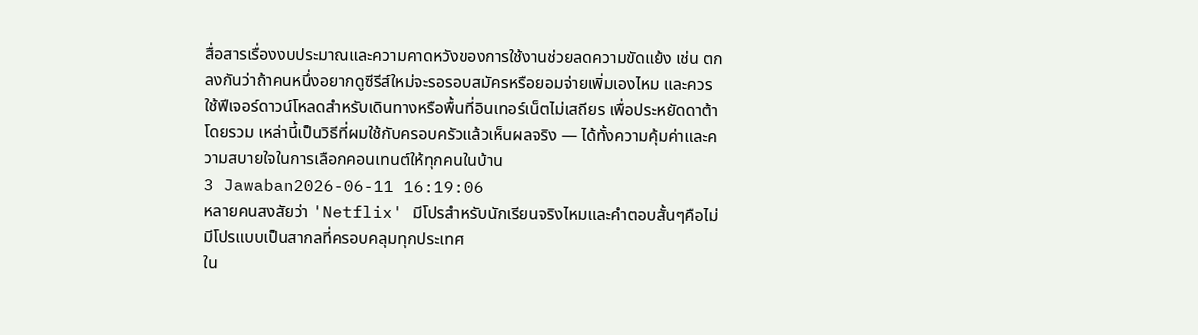สื่อสารเรื่องงบประมาณและความคาดหวังของการใช้งานช่วยลดความขัดแย้ง เช่น ตกลงกันว่าถ้าคนหนึ่งอยากดูซีรีส์ใหม่จะรอรอบสมัครหรือยอมจ่ายเพิ่มเองไหม และควรใช้ฟีเจอร์ดาวน์โหลดสำหรับเดินทางหรือพื้นที่อินเทอร์เน็ตไม่เสถียร เพื่อประหยัดดาต้าโดยรวม เหล่านี้เป็นวิธีที่ผมใช้กับครอบครัวแล้วเห็นผลจริง — ได้ทั้งความคุ้มค่าและความสบายใจในการเลือกคอนเทนต์ให้ทุกคนในบ้าน
3 Jawaban2026-06-11 16:19:06
หลายคนสงสัยว่า 'Netflix' มีโปรสำหรับนักเรียนจริงไหมและคำตอบสั้นๆคือไม่มีโปรแบบเป็นสากลที่ครอบคลุมทุกประเทศ
ใน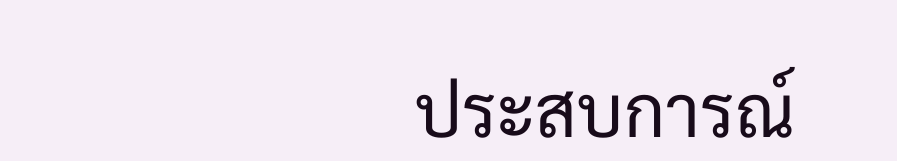ประสบการณ์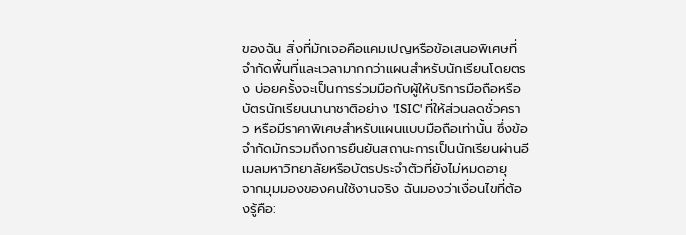ของฉัน สิ่งที่มักเจอคือแคมเปญหรือข้อเสนอพิเศษที่จำกัดพื้นที่และเวลามากกว่าแผนสำหรับนักเรียนโดยตรง บ่อยครั้งจะเป็นการร่วมมือกับผู้ให้บริการมือถือหรือบัตรนักเรียนนานาชาติอย่าง 'ISIC' ที่ให้ส่วนลดชั่วคราว หรือมีราคาพิเศษสำหรับแผนแบบมือถือเท่านั้น ซึ่งข้อจำกัดมักรวมถึงการยืนยันสถานะการเป็นนักเรียนผ่านอีเมลมหาวิทยาลัยหรือบัตรประจำตัวที่ยังไม่หมดอายุ
จากมุมมองของคนใช้งานจริง ฉันมองว่าเงื่อนไขที่ต้องรู้คือ: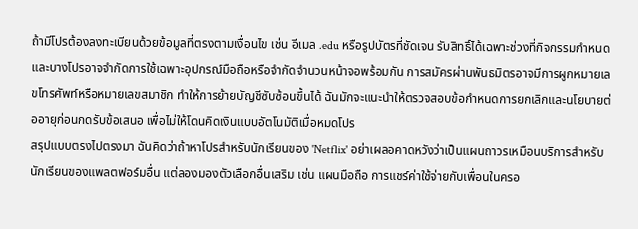ถ้ามีโปรต้องลงทะเบียนด้วยข้อมูลที่ตรงตามเงื่อนไข เช่น อีเมล .edu หรือรูปบัตรที่ชัดเจน รับสิทธิ์ได้เฉพาะช่วงที่กิจกรรมกำหนด และบางโปรอาจจำกัดการใช้เฉพาะอุปกรณ์มือถือหรือจำกัดจำนวนหน้าจอพร้อมกัน การสมัครผ่านพันธมิตรอาจมีการผูกหมายเลขโทรศัพท์หรือหมายเลขสมาชิก ทำให้การย้ายบัญชีซับซ้อนขึ้นได้ ฉันมักจะแนะนำให้ตรวจสอบข้อกำหนดการยกเลิกและนโยบายต่ออายุก่อนกดรับข้อเสนอ เพื่อไม่ให้โดนคิดเงินแบบอัตโนมัติเมื่อหมดโปร
สรุปแบบตรงไปตรงมา ฉันคิดว่าถ้าหาโปรสำหรับนักเรียนของ 'Netflix' อย่าเผลอคาดหวังว่าเป็นแผนถาวรเหมือนบริการสำหรับนักเรียนของแพลตฟอร์มอื่น แต่ลองมองตัวเลือกอื่นเสริม เช่น แผนมือถือ การแชร์ค่าใช้จ่ายกับเพื่อนในครอ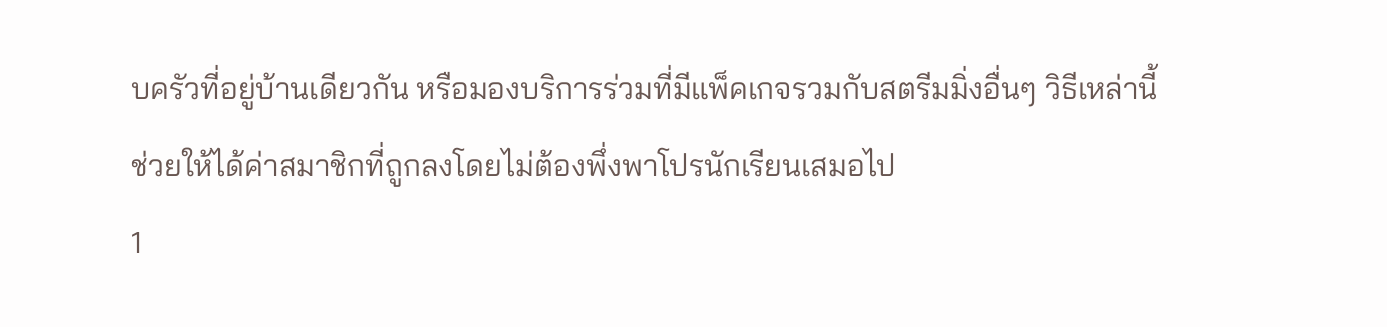บครัวที่อยู่บ้านเดียวกัน หรือมองบริการร่วมที่มีแพ็คเกจรวมกับสตรีมมิ่งอื่นๆ วิธีเหล่านี้ช่วยให้ได้ค่าสมาชิกที่ถูกลงโดยไม่ต้องพึ่งพาโปรนักเรียนเสมอไป
1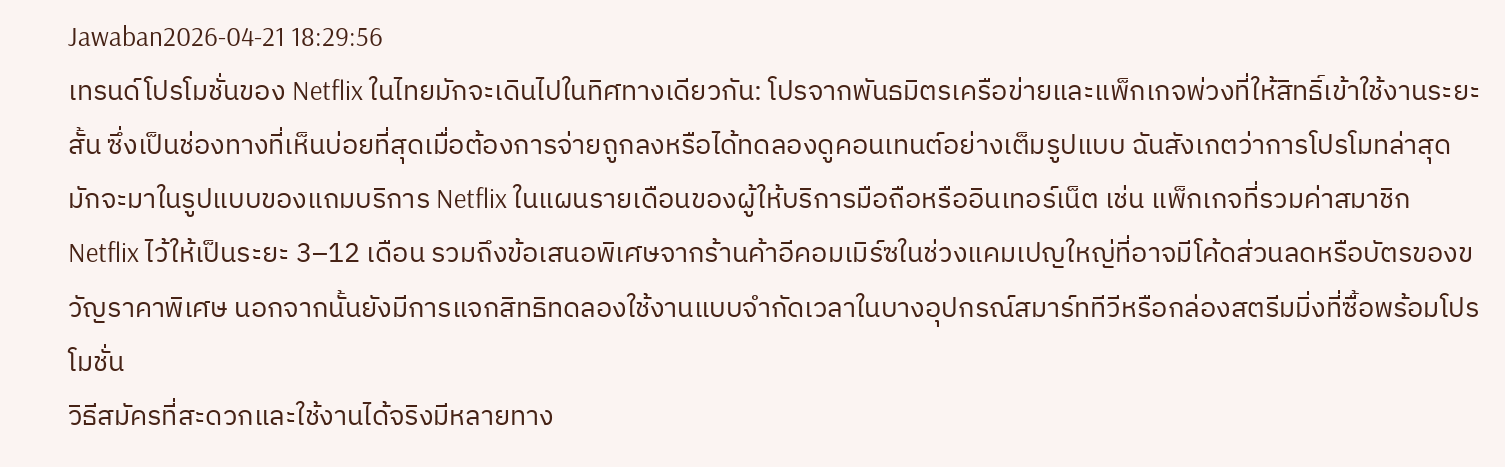Jawaban2026-04-21 18:29:56
เทรนด์โปรโมชั่นของ Netflix ในไทยมักจะเดินไปในทิศทางเดียวกัน: โปรจากพันธมิตรเครือข่ายและแพ็กเกจพ่วงที่ให้สิทธิ์เข้าใช้งานระยะสั้น ซึ่งเป็นช่องทางที่เห็นบ่อยที่สุดเมื่อต้องการจ่ายถูกลงหรือได้ทดลองดูคอนเทนต์อย่างเต็มรูปแบบ ฉันสังเกตว่าการโปรโมทล่าสุดมักจะมาในรูปแบบของแถมบริการ Netflix ในแผนรายเดือนของผู้ให้บริการมือถือหรืออินเทอร์เน็ต เช่น แพ็กเกจที่รวมค่าสมาชิก Netflix ไว้ให้เป็นระยะ 3–12 เดือน รวมถึงข้อเสนอพิเศษจากร้านค้าอีคอมเมิร์ซในช่วงแคมเปญใหญ่ที่อาจมีโค้ดส่วนลดหรือบัตรของขวัญราคาพิเศษ นอกจากนั้นยังมีการแจกสิทธิทดลองใช้งานแบบจำกัดเวลาในบางอุปกรณ์สมาร์ททีวีหรือกล่องสตรีมมิ่งที่ซื้อพร้อมโปรโมชั่น
วิธีสมัครที่สะดวกและใช้งานได้จริงมีหลายทาง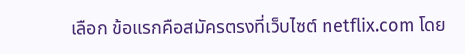เลือก ข้อแรกคือสมัครตรงที่เว็บไซต์ netflix.com โดย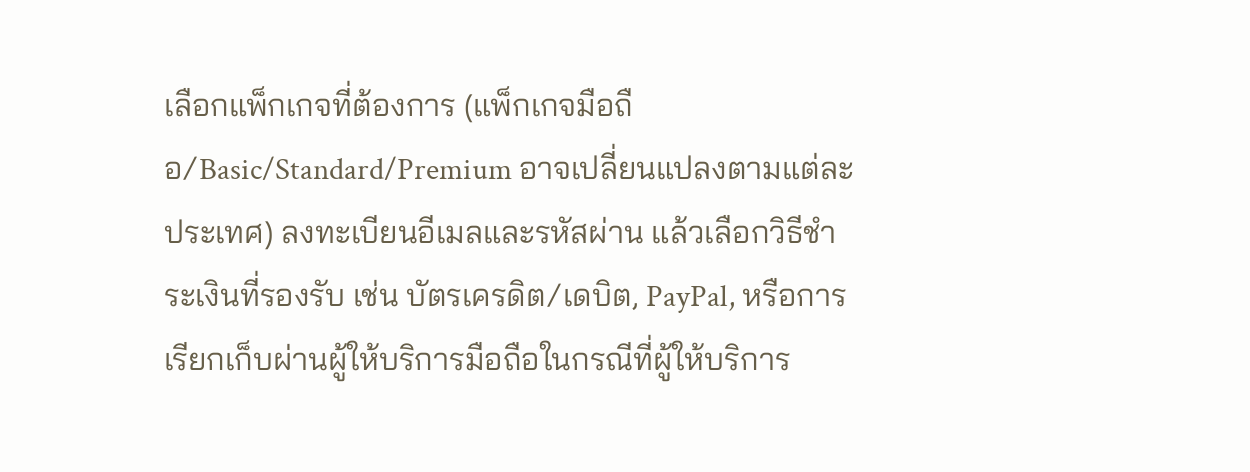เลือกแพ็กเกจที่ต้องการ (แพ็กเกจมือถือ/Basic/Standard/Premium อาจเปลี่ยนแปลงตามแต่ละประเทศ) ลงทะเบียนอีเมลและรหัสผ่าน แล้วเลือกวิธีชำระเงินที่รองรับ เช่น บัตรเครดิต/เดบิต, PayPal, หรือการเรียกเก็บผ่านผู้ให้บริการมือถือในกรณีที่ผู้ให้บริการ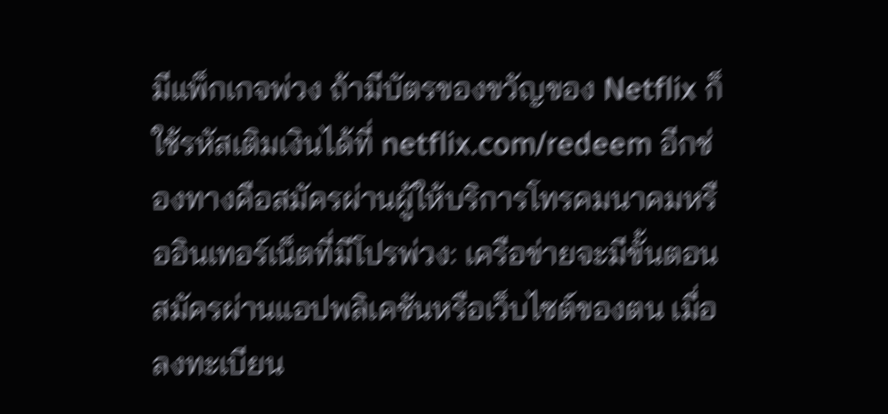มีแพ็กเกจพ่วง ถ้ามีบัตรของขวัญของ Netflix ก็ใช้รหัสเติมเงินได้ที่ netflix.com/redeem อีกช่องทางคือสมัครผ่านผู้ให้บริการโทรคมนาคมหรืออินเทอร์เน็ตที่มีโปรพ่วง: เครือข่ายจะมีขั้นตอนสมัครผ่านแอปพลิเคชันหรือเว็บไซต์ของตน เมื่อลงทะเบียน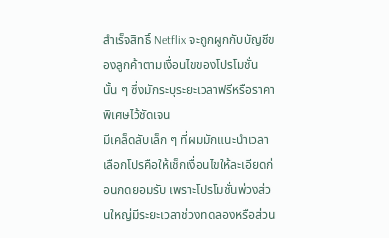สำเร็จสิทธิ์ Netflix จะถูกผูกกับบัญชีของลูกค้าตามเงื่อนไขของโปรโมชั่นนั้น ๆ ซึ่งมักระบุระยะเวลาฟรีหรือราคาพิเศษไว้ชัดเจน
มีเคล็ดลับเล็ก ๆ ที่ผมมักแนะนำเวลาเลือกโปรคือให้เช็กเงื่อนไขให้ละเอียดก่อนกดยอมรับ เพราะโปรโมชั่นพ่วงส่วนใหญ่มีระยะเวลาช่วงทดลองหรือส่วน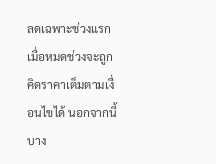ลดเฉพาะช่วงแรก เมื่อหมดช่วงจะถูกคิดราคาเต็มตามเงื่อนไขได้ นอกจากนี้บาง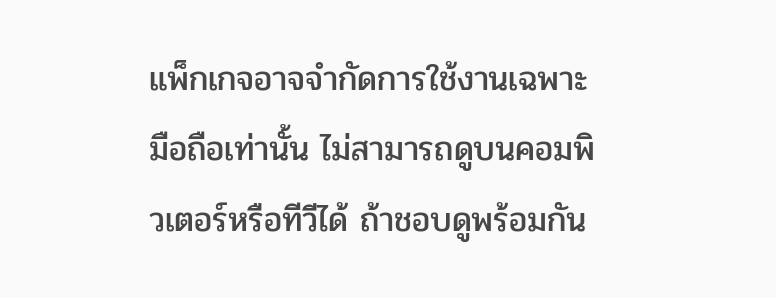แพ็กเกจอาจจำกัดการใช้งานเฉพาะมือถือเท่านั้น ไม่สามารถดูบนคอมพิวเตอร์หรือทีวีได้ ถ้าชอบดูพร้อมกัน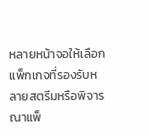หลายหน้าจอให้เลือกแพ็กเกจที่รองรับหลายสตรีมหรือพิจารณาแพ็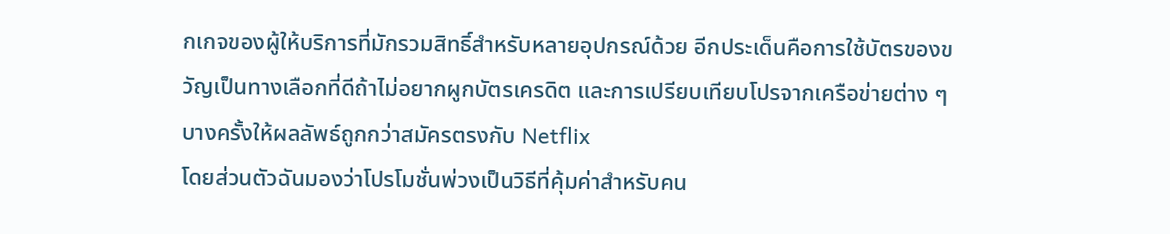กเกจของผู้ให้บริการที่มักรวมสิทธิ์สำหรับหลายอุปกรณ์ด้วย อีกประเด็นคือการใช้บัตรของขวัญเป็นทางเลือกที่ดีถ้าไม่อยากผูกบัตรเครดิต และการเปรียบเทียบโปรจากเครือข่ายต่าง ๆ บางครั้งให้ผลลัพธ์ถูกกว่าสมัครตรงกับ Netflix
โดยส่วนตัวฉันมองว่าโปรโมชั่นพ่วงเป็นวิธีที่คุ้มค่าสำหรับคน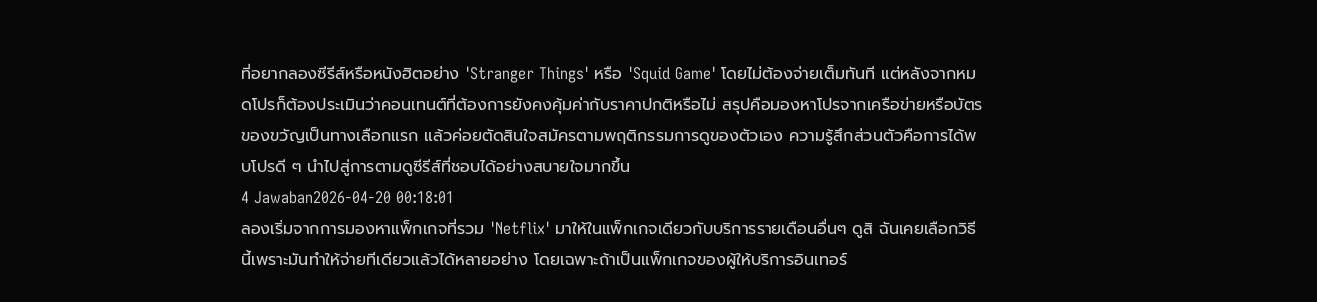ที่อยากลองซีรีส์หรือหนังฮิตอย่าง 'Stranger Things' หรือ 'Squid Game' โดยไม่ต้องจ่ายเต็มทันที แต่หลังจากหมดโปรก็ต้องประเมินว่าคอนเทนต์ที่ต้องการยังคงคุ้มค่ากับราคาปกติหรือไม่ สรุปคือมองหาโปรจากเครือข่ายหรือบัตรของขวัญเป็นทางเลือกแรก แล้วค่อยตัดสินใจสมัครตามพฤติกรรมการดูของตัวเอง ความรู้สึกส่วนตัวคือการได้พบโปรดี ๆ นำไปสู่การตามดูซีรีส์ที่ชอบได้อย่างสบายใจมากขึ้น
4 Jawaban2026-04-20 00:18:01
ลองเริ่มจากการมองหาแพ็กเกจที่รวม 'Netflix' มาให้ในแพ็กเกจเดียวกับบริการรายเดือนอื่นๆ ดูสิ ฉันเคยเลือกวิธีนี้เพราะมันทำให้จ่ายทีเดียวแล้วได้หลายอย่าง โดยเฉพาะถ้าเป็นแพ็กเกจของผู้ให้บริการอินเทอร์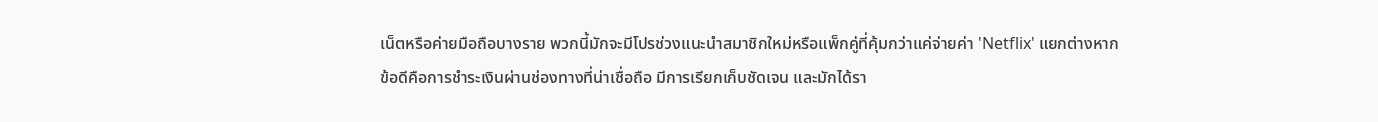เน็ตหรือค่ายมือถือบางราย พวกนี้มักจะมีโปรช่วงแนะนำสมาชิกใหม่หรือแพ็กคู่ที่คุ้มกว่าแค่จ่ายค่า 'Netflix' แยกต่างหาก
ข้อดีคือการชำระเงินผ่านช่องทางที่น่าเชื่อถือ มีการเรียกเก็บชัดเจน และมักได้รา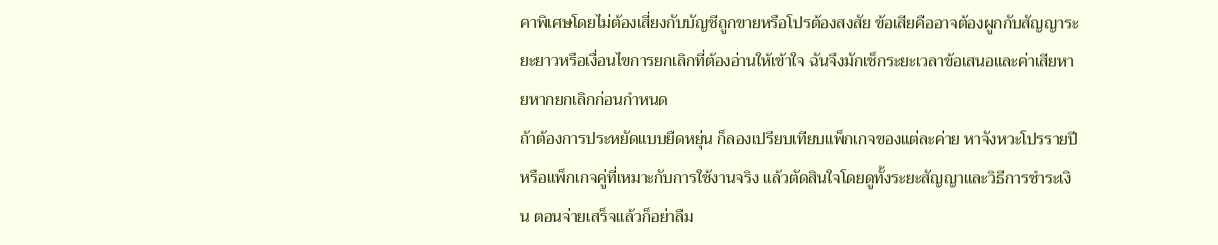คาพิเศษโดยไม่ต้องเสี่ยงกับบัญชีถูกขายหรือโปรต้องสงสัย ข้อเสียคืออาจต้องผูกกับสัญญาระยะยาวหรือเงื่อนไขการยกเลิกที่ต้องอ่านให้เข้าใจ ฉันจึงมักเช็กระยะเวลาข้อเสนอและค่าเสียหายหากยกเลิกก่อนกำหนด
ถ้าต้องการประหยัดแบบยืดหยุ่น ก็ลองเปรียบเทียบแพ็กเกจของแต่ละค่าย หาจังหวะโปรรายปีหรือแพ็กเกจคู่ที่เหมาะกับการใช้งานจริง แล้วตัดสินใจโดยดูทั้งระยะสัญญาและวิธีการชำระเงิน ตอนจ่ายเสร็จแล้วก็อย่าลืม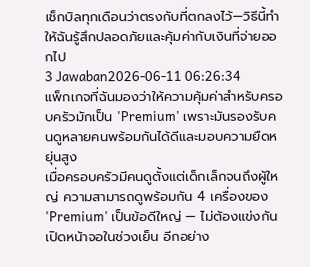เช็กบิลทุกเดือนว่าตรงกับที่ตกลงไว้—วิธีนี้ทำให้ฉันรู้สึกปลอดภัยและคุ้มค่ากับเงินที่จ่ายออกไป
3 Jawaban2026-06-11 06:26:34
แพ็กเกจที่ฉันมองว่าให้ความคุ้มค่าสำหรับครอบครัวมักเป็น 'Premium' เพราะมันรองรับคนดูหลายคนพร้อมกันได้ดีและมอบความยืดหยุ่นสูง
เมื่อครอบครัวมีคนดูตั้งแต่เด็กเล็กจนถึงผู้ใหญ่ ความสามารถดูพร้อมกัน 4 เครื่องของ 'Premium' เป็นข้อดีใหญ่ — ไม่ต้องแข่งกันเปิดหน้าจอในช่วงเย็น อีกอย่าง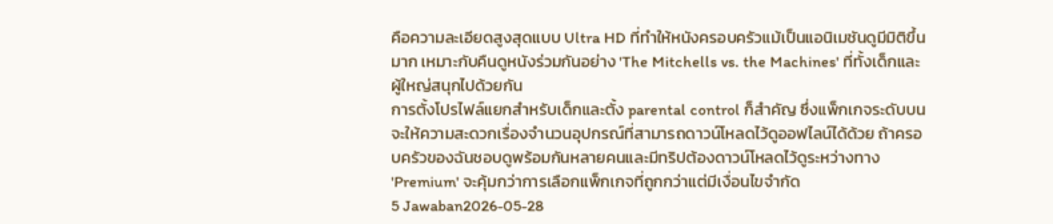คือความละเอียดสูงสุดแบบ Ultra HD ที่ทำให้หนังครอบครัวแม้เป็นแอนิเมชันดูมีมิติขึ้นมาก เหมาะกับคืนดูหนังร่วมกันอย่าง 'The Mitchells vs. the Machines' ที่ทั้งเด็กและผู้ใหญ่สนุกไปด้วยกัน
การตั้งโปรไฟล์แยกสำหรับเด็กและตั้ง parental control ก็สำคัญ ซึ่งแพ็กเกจระดับบนจะให้ความสะดวกเรื่องจำนวนอุปกรณ์ที่สามารถดาวน์โหลดไว้ดูออฟไลน์ได้ด้วย ถ้าครอบครัวของฉันชอบดูพร้อมกันหลายคนและมีทริปต้องดาวน์โหลดไว้ดูระหว่างทาง 'Premium' จะคุ้มกว่าการเลือกแพ็กเกจที่ถูกกว่าแต่มีเงื่อนไขจำกัด
5 Jawaban2026-05-28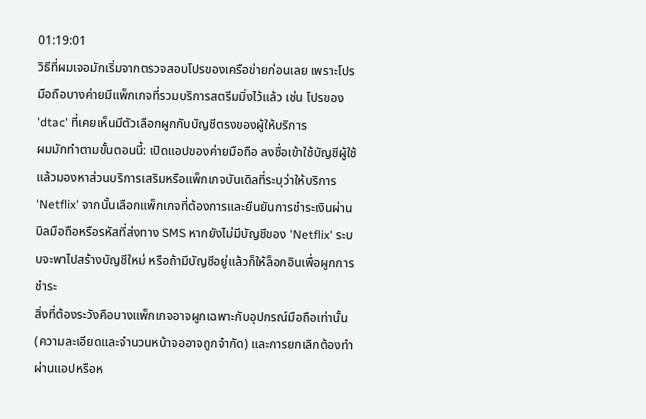01:19:01
วิธีที่ผมเจอมักเริ่มจากตรวจสอบโปรของเครือข่ายก่อนเลย เพราะโปรมือถือบางค่ายมีแพ็กเกจที่รวมบริการสตรีมมิ่งไว้แล้ว เช่น โปรของ 'dtac' ที่เคยเห็นมีตัวเลือกผูกกับบัญชีตรงของผู้ให้บริการ
ผมมักทำตามขั้นตอนนี้: เปิดแอปของค่ายมือถือ ลงชื่อเข้าใช้บัญชีผู้ใช้ แล้วมองหาส่วนบริการเสริมหรือแพ็กเกจบันเดิลที่ระบุว่าให้บริการ 'Netflix' จากนั้นเลือกแพ็กเกจที่ต้องการและยืนยันการชำระเงินผ่านบิลมือถือหรือรหัสที่ส่งทาง SMS หากยังไม่มีบัญชีของ 'Netflix' ระบบจะพาไปสร้างบัญชีใหม่ หรือถ้ามีบัญชีอยู่แล้วก็ให้ล็อกอินเพื่อผูกการชำระ
สิ่งที่ต้องระวังคือบางแพ็กเกจอาจผูกเฉพาะกับอุปกรณ์มือถือเท่านั้น (ความละเอียดและจำนวนหน้าจออาจถูกจำกัด) และการยกเลิกต้องทำผ่านแอปหรือห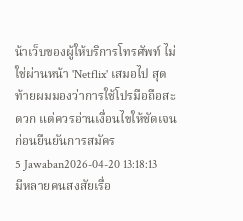น้าเว็บของผู้ให้บริการโทรศัพท์ ไม่ใช่ผ่านหน้า 'Netflix' เสมอไป สุดท้ายผมมองว่าการใช้โปรมือถือสะดวก แต่ควรอ่านเงื่อนไขให้ชัดเจนก่อนยืนยันการสมัคร
5 Jawaban2026-04-20 13:18:13
มีหลายคนสงสัยเรื่อ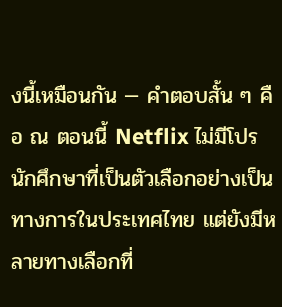งนี้เหมือนกัน — คำตอบสั้น ๆ คือ ณ ตอนนี้ Netflix ไม่มีโปรนักศึกษาที่เป็นตัวเลือกอย่างเป็นทางการในประเทศไทย แต่ยังมีหลายทางเลือกที่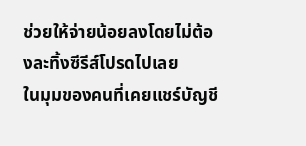ช่วยให้จ่ายน้อยลงโดยไม่ต้องละทิ้งซีรีส์โปรดไปเลย
ในมุมของคนที่เคยแชร์บัญชี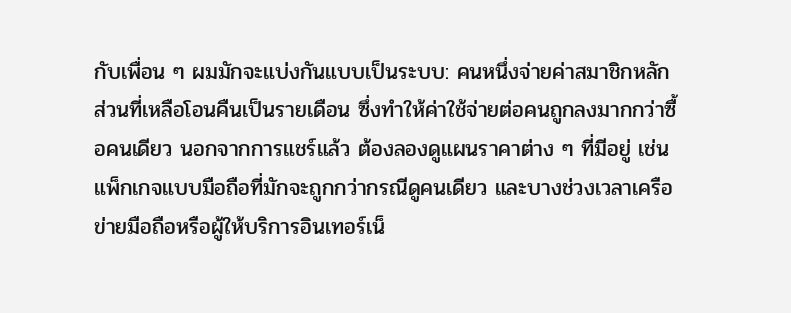กับเพื่อน ๆ ผมมักจะแบ่งกันแบบเป็นระบบ: คนหนึ่งจ่ายค่าสมาชิกหลัก ส่วนที่เหลือโอนคืนเป็นรายเดือน ซึ่งทำให้ค่าใช้จ่ายต่อคนถูกลงมากกว่าซื้อคนเดียว นอกจากการแชร์แล้ว ต้องลองดูแผนราคาต่าง ๆ ที่มีอยู่ เช่นแพ็กเกจแบบมือถือที่มักจะถูกกว่ากรณีดูคนเดียว และบางช่วงเวลาเครือข่ายมือถือหรือผู้ให้บริการอินเทอร์เน็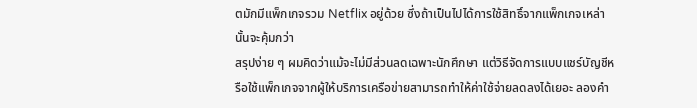ตมักมีแพ็กเกจรวม Netflix อยู่ด้วย ซึ่งถ้าเป็นไปได้การใช้สิทธิ์จากแพ็กเกจเหล่านั้นจะคุ้มกว่า
สรุปง่าย ๆ ผมคิดว่าแม้จะไม่มีส่วนลดเฉพาะนักศึกษา แต่วิธีจัดการแบบแชร์บัญชีหรือใช้แพ็กเกจจากผู้ให้บริการเครือข่ายสามารถทำให้ค่าใช้จ่ายลดลงได้เยอะ ลองคำ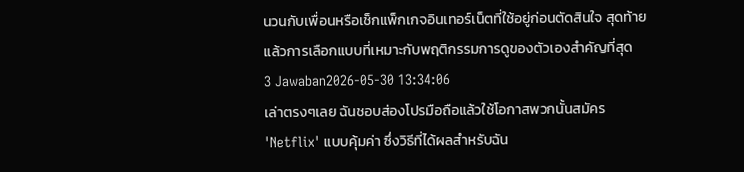นวนกับเพื่อนหรือเช็กแพ็กเกจอินเทอร์เน็ตที่ใช้อยู่ก่อนตัดสินใจ สุดท้ายแล้วการเลือกแบบที่เหมาะกับพฤติกรรมการดูของตัวเองสำคัญที่สุด
3 Jawaban2026-05-30 13:34:06
เล่าตรงๆเลย ฉันชอบส่องโปรมือถือแล้วใช้โอกาสพวกนั้นสมัคร 'Netflix' แบบคุ้มค่า ซึ่งวิธีที่ได้ผลสำหรับฉัน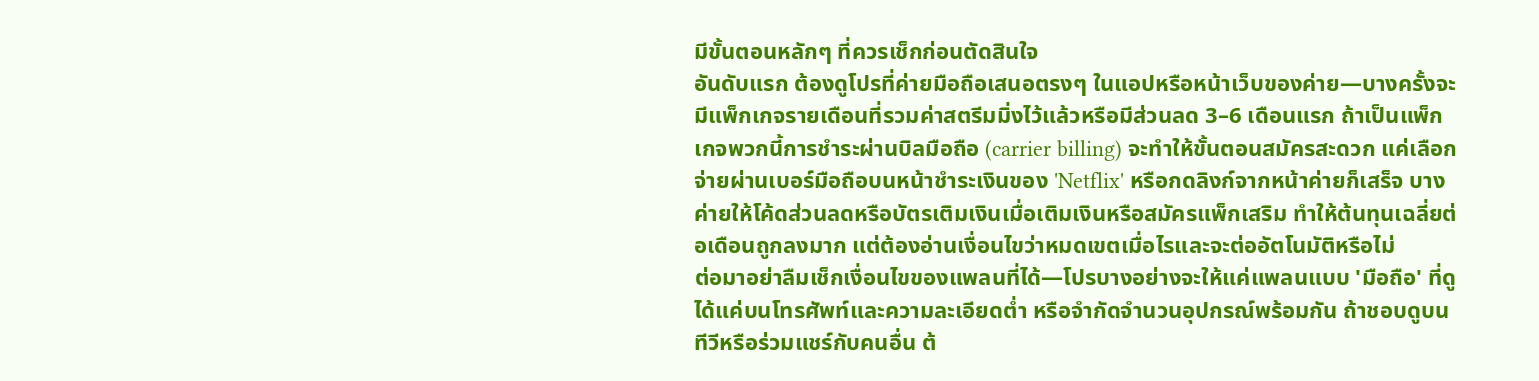มีขั้นตอนหลักๆ ที่ควรเช็กก่อนตัดสินใจ
อันดับแรก ต้องดูโปรที่ค่ายมือถือเสนอตรงๆ ในแอปหรือหน้าเว็บของค่าย—บางครั้งจะมีแพ็กเกจรายเดือนที่รวมค่าสตรีมมิ่งไว้แล้วหรือมีส่วนลด 3–6 เดือนแรก ถ้าเป็นแพ็กเกจพวกนี้การชำระผ่านบิลมือถือ (carrier billing) จะทำให้ขั้นตอนสมัครสะดวก แค่เลือกจ่ายผ่านเบอร์มือถือบนหน้าชำระเงินของ 'Netflix' หรือกดลิงก์จากหน้าค่ายก็เสร็จ บางค่ายให้โค้ดส่วนลดหรือบัตรเติมเงินเมื่อเติมเงินหรือสมัครแพ็กเสริม ทำให้ต้นทุนเฉลี่ยต่อเดือนถูกลงมาก แต่ต้องอ่านเงื่อนไขว่าหมดเขตเมื่อไรและจะต่ออัตโนมัติหรือไม่
ต่อมาอย่าลืมเช็กเงื่อนไขของแพลนที่ได้—โปรบางอย่างจะให้แค่แพลนแบบ 'มือถือ' ที่ดูได้แค่บนโทรศัพท์และความละเอียดต่ำ หรือจำกัดจำนวนอุปกรณ์พร้อมกัน ถ้าชอบดูบนทีวีหรือร่วมแชร์กับคนอื่น ต้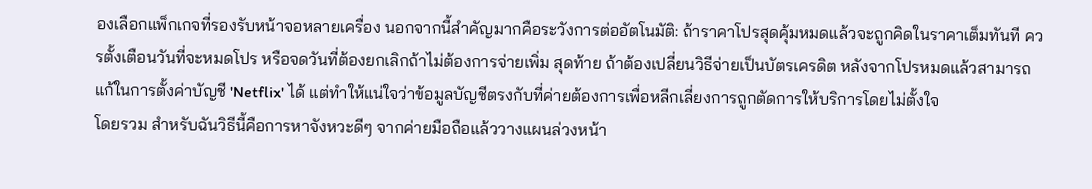องเลือกแพ็กเกจที่รองรับหน้าจอหลายเครื่อง นอกจากนี้สำคัญมากคือระวังการต่ออัตโนมัติ: ถ้าราคาโปรสุดคุ้มหมดแล้วจะถูกคิดในราคาเต็มทันที ควรตั้งเตือนวันที่จะหมดโปร หรือจดวันที่ต้องยกเลิกถ้าไม่ต้องการจ่ายเพิ่ม สุดท้าย ถ้าต้องเปลี่ยนวิธีจ่ายเป็นบัตรเครดิต หลังจากโปรหมดแล้วสามารถแก้ในการตั้งค่าบัญชี 'Netflix' ได้ แต่ทำให้แน่ใจว่าข้อมูลบัญชีตรงกับที่ค่ายต้องการเพื่อหลีกเลี่ยงการถูกตัดการให้บริการโดยไม่ตั้งใจ
โดยรวม สำหรับฉันวิธีนี้คือการหาจังหวะดีๆ จากค่ายมือถือแล้ววางแผนล่วงหน้า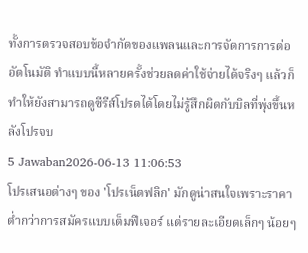ทั้งการตรวจสอบข้อจำกัดของแพลนและการจัดการการต่ออัตโนมัติ ทำแบบนี้หลายครั้งช่วยลดค่าใช้จ่ายได้จริงๆ แล้วก็ทำให้ยังสามารถดูซีรีส์โปรดได้โดยไม่รู้สึกผิดกับบิลที่พุ่งขึ้นหลังโปรจบ
5 Jawaban2026-06-13 11:06:53
โปรเสนอต่างๆ ของ 'โปรเน็ตฟลิก' มักดูน่าสนใจเพราะราคาต่ำกว่าการสมัครแบบเต็มฟีเจอร์ แต่รายละเอียดเล็กๆ น้อยๆ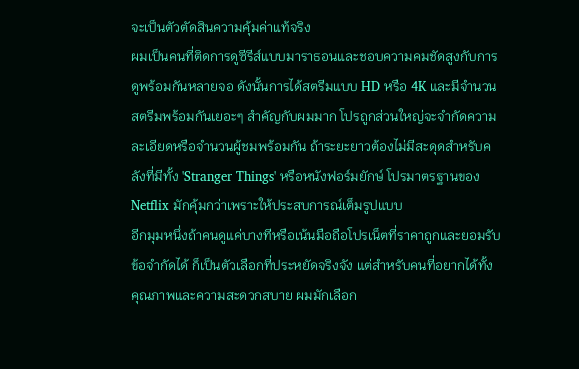จะเป็นตัวตัดสินความคุ้มค่าแท้จริง
ผมเป็นคนที่ติดการดูซีรีส์แบบมาราธอนและชอบความคมชัดสูงกับการดูพร้อมกันหลายจอ ดังนั้นการได้สตรีมแบบ HD หรือ 4K และมีจำนวนสตรีมพร้อมกันเยอะๆ สำคัญกับผมมาก โปรถูกส่วนใหญ่จะจำกัดความละเอียดหรือจำนวนผู้ชมพร้อมกัน ถ้าระยะยาวต้องไม่มีสะดุดสำหรับคลังที่มีทั้ง 'Stranger Things' หรือหนังฟอร์มยักษ์ โปรมาตรฐานของ Netflix มักคุ้มกว่าเพราะให้ประสบการณ์เต็มรูปแบบ
อีกมุมหนึ่งถ้าคนดูแค่บางทีหรือเน้นมือถือโปรเน็ตที่ราคาถูกและยอมรับข้อจำกัดได้ ก็เป็นตัวเลือกที่ประหยัดจริงจัง แต่สำหรับคนที่อยากได้ทั้งคุณภาพและความสะดวกสบาย ผมมักเลือก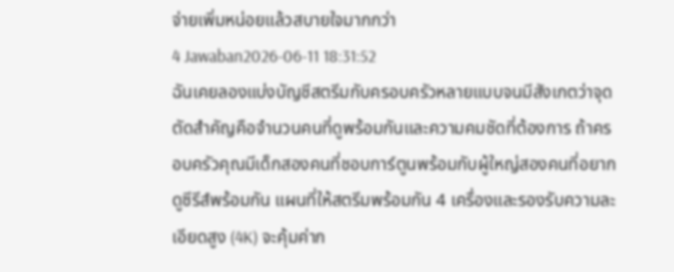จ่ายเพิ่มหน่อยแล้วสบายใจมากกว่า
4 Jawaban2026-06-11 18:31:52
ฉันเคยลองแบ่งบัญชีสตรีมกับครอบครัวหลายแบบจนมีสังเกตว่าจุดตัดสำคัญคือจำนวนคนที่ดูพร้อมกันและความคมชัดที่ต้องการ ถ้าครอบครัวคุณมีเด็กสองคนที่ชอบการ์ตูนพร้อมกับผู้ใหญ่สองคนที่อยากดูซีรีส์พร้อมกัน แผนที่ให้สตรีมพร้อมกัน 4 เครื่องและรองรับความละเอียดสูง (4K) จะคุ้มค่าก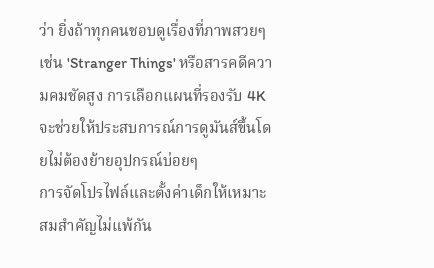ว่า ยิ่งถ้าทุกคนชอบดูเรื่องที่ภาพสวยๆ เช่น 'Stranger Things' หรือสารคดีความคมชัดสูง การเลือกแผนที่รองรับ 4K จะช่วยให้ประสบการณ์การดูมันส์ขึ้นโดยไม่ต้องย้ายอุปกรณ์บ่อยๆ
การจัดโปรไฟล์และตั้งค่าเด็กให้เหมาะสมสำคัญไม่แพ้กัน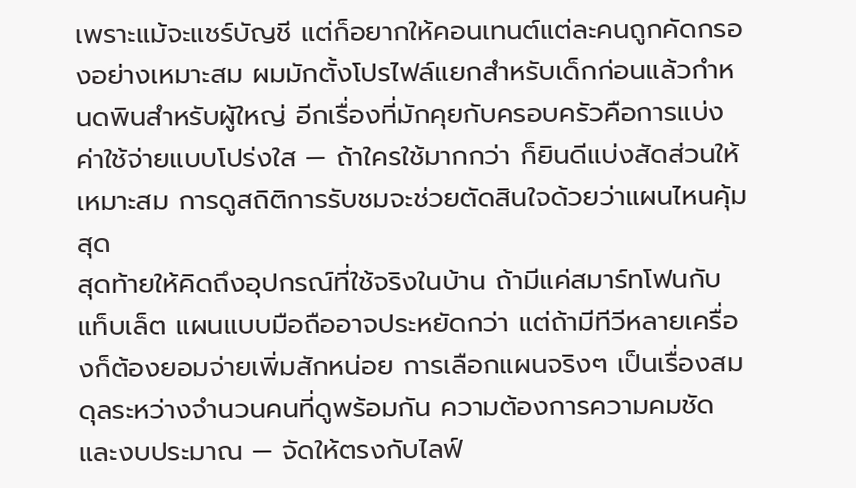เพราะแม้จะแชร์บัญชี แต่ก็อยากให้คอนเทนต์แต่ละคนถูกคัดกรองอย่างเหมาะสม ผมมักตั้งโปรไฟล์แยกสำหรับเด็กก่อนแล้วกำหนดพินสำหรับผู้ใหญ่ อีกเรื่องที่มักคุยกับครอบครัวคือการแบ่งค่าใช้จ่ายแบบโปร่งใส — ถ้าใครใช้มากกว่า ก็ยินดีแบ่งสัดส่วนให้เหมาะสม การดูสถิติการรับชมจะช่วยตัดสินใจด้วยว่าแผนไหนคุ้มสุด
สุดท้ายให้คิดถึงอุปกรณ์ที่ใช้จริงในบ้าน ถ้ามีแค่สมาร์ทโฟนกับแท็บเล็ต แผนแบบมือถืออาจประหยัดกว่า แต่ถ้ามีทีวีหลายเครื่องก็ต้องยอมจ่ายเพิ่มสักหน่อย การเลือกแผนจริงๆ เป็นเรื่องสมดุลระหว่างจำนวนคนที่ดูพร้อมกัน ความต้องการความคมชัด และงบประมาณ — จัดให้ตรงกับไลฟ์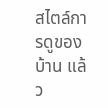สไตล์การดูของบ้าน แล้ว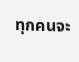ทุกคนจะ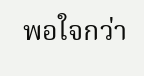พอใจกว่า